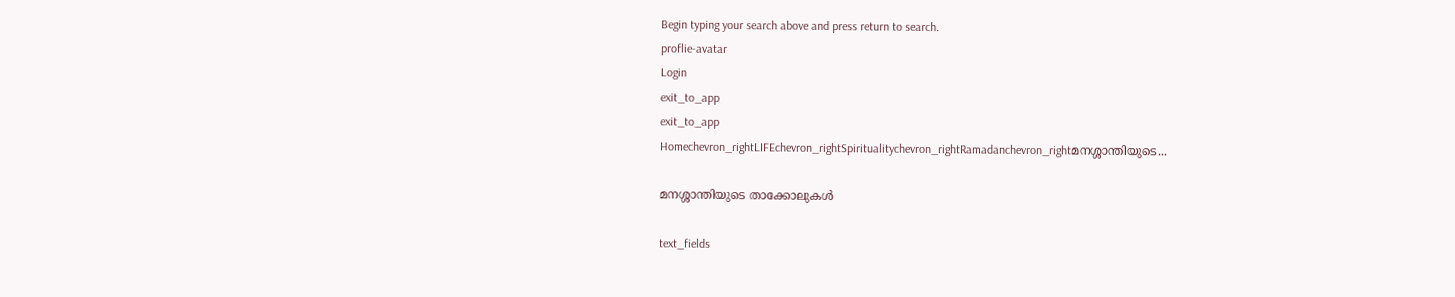Begin typing your search above and press return to search.
proflie-avatar
Login
exit_to_app
exit_to_app
Homechevron_rightLIFEchevron_rightSpiritualitychevron_rightRamadanchevron_rightമനശ്ശാന്തിയുടെ...

മനശ്ശാന്തിയുടെ താക്കോലുകൾ

text_fields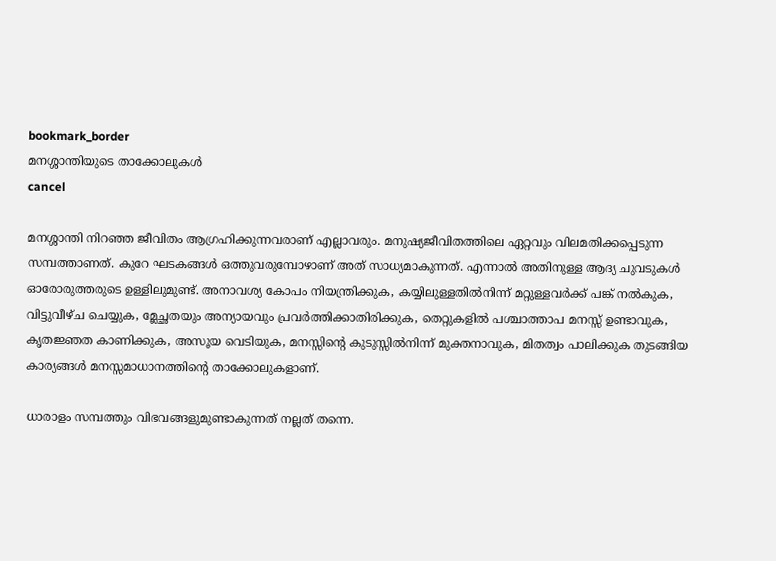bookmark_border
മനശ്ശാന്തിയുടെ താക്കോലുകൾ
cancel

മനശ്ശാന്തി നിറഞ്ഞ ജീവിതം ആഗ്രഹിക്കുന്നവരാണ് എല്ലാവരും. മനുഷ്യജീവിതത്തിലെ ഏറ്റവും വിലമതിക്കപ്പെടുന്ന സമ്പത്താണത്. കുറേ ഘടകങ്ങൾ ഒത്തുവരുമ്പോഴാണ് അത് സാധ്യമാകുന്നത്. എന്നാൽ അതിനുള്ള ആദ്യ ചുവടുകൾ ഓരോരുത്തരുടെ ഉള്ളിലുമുണ്ട്. അനാവശ്യ കോപം നിയന്ത്രിക്കുക, കയ്യിലുള്ളതിൽനിന്ന് മറ്റുള്ളവർക്ക് പങ്ക് നൽകുക, വിട്ടുവീഴ്ച ചെയ്യുക, മ്ലേച്ഛതയും അന്യായവും പ്രവർത്തിക്കാതിരിക്കുക, തെറ്റുകളിൽ പശ്ചാത്താപ മനസ്സ് ഉണ്ടാവുക, കൃതജ്ഞത കാണിക്കുക, അസൂയ വെടിയുക, മനസ്സിന്റെ കുടുസ്സിൽനിന്ന് മുക്തനാവുക, മിതത്വം പാലിക്കുക തുടങ്ങിയ കാര്യങ്ങൾ മനസ്സമാധാനത്തിന്റെ താക്കോലുകളാണ്.

ധാരാളം സമ്പത്തും വിഭവങ്ങളുമുണ്ടാകുന്നത് നല്ലത് തന്നെ.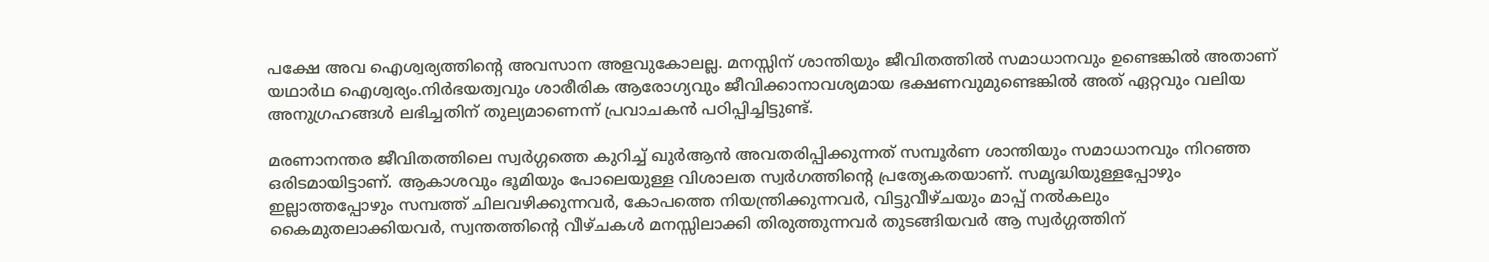പക്ഷേ അവ ഐശ്വര്യത്തിന്റെ അവസാന അളവുകോലല്ല. മനസ്സിന് ശാന്തിയും ജീവിതത്തിൽ സമാധാനവും ഉണ്ടെങ്കിൽ അതാണ് യഥാർഥ ഐശ്വര്യം.നിർഭയത്വവും ശാരീരിക ആരോഗ്യവും ജീവിക്കാനാവശ്യമായ ഭക്ഷണവുമുണ്ടെങ്കിൽ അത് ഏറ്റവും വലിയ അനുഗ്രഹങ്ങൾ ലഭിച്ചതിന് തുല്യമാണെന്ന് പ്രവാചകൻ പഠിപ്പിച്ചിട്ടുണ്ട്.

മരണാനന്തര ജീവിതത്തിലെ സ്വർഗ്ഗത്തെ കുറിച്ച് ഖുർആൻ അവതരിപ്പിക്കുന്നത് സമ്പൂർണ ശാന്തിയും സമാധാനവും നിറഞ്ഞ ഒരിടമായിട്ടാണ്. ആകാശവും ഭൂമിയും പോലെയുള്ള വിശാലത സ്വർഗത്തിന്റെ പ്രത്യേകതയാണ്. സമൃദ്ധിയുള്ളപ്പോഴും ഇല്ലാത്തപ്പോഴും സമ്പത്ത് ചിലവഴിക്കുന്നവർ, കോപത്തെ നിയന്ത്രിക്കുന്നവർ, വിട്ടുവീഴ്ചയും മാപ്പ് നൽകലും കൈമുതലാക്കിയവർ, സ്വന്തത്തിന്റെ വീഴ്ചകൾ മനസ്സിലാക്കി തിരുത്തുന്നവർ തുടങ്ങിയവർ ആ സ്വർഗ്ഗത്തിന്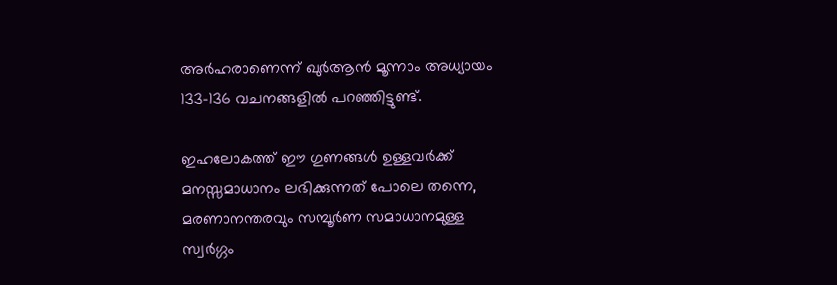അർഹരാണെന്ന് ഖുർആൻ മൂന്നാം അധ്യായം 133-136 വചനങ്ങളിൽ പറഞ്ഞിട്ടുണ്ട്.

ഇഹലോകത്ത് ഈ ഗുണങ്ങൾ ഉള്ളവർക്ക് മനസ്സമാധാനം ലഭിക്കുന്നത് പോലെ തന്നെ, മരണാനന്തരവും സമ്പൂർണ സമാധാനമുള്ള സ്വർഗ്ഗം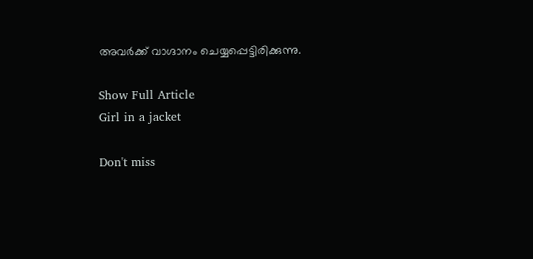അവർക്ക് വാഗ്ദാനം ചെയ്യപ്പെട്ടിരിക്കുന്നു.

Show Full Article
Girl in a jacket

Don't miss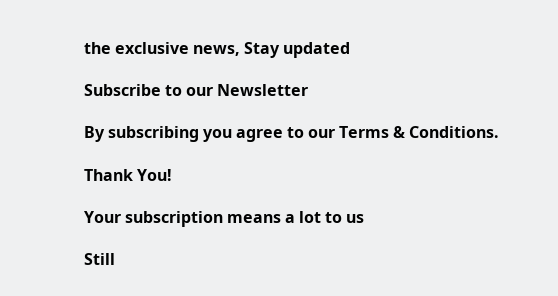the exclusive news, Stay updated

Subscribe to our Newsletter

By subscribing you agree to our Terms & Conditions.

Thank You!

Your subscription means a lot to us

Still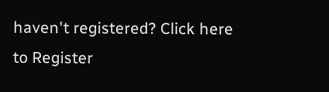haven't registered? Click here to Register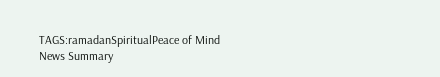TAGS:ramadanSpiritualPeace of Mind
News Summary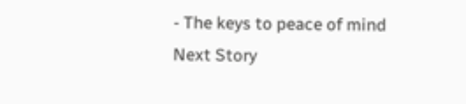- The keys to peace of mind
Next Story